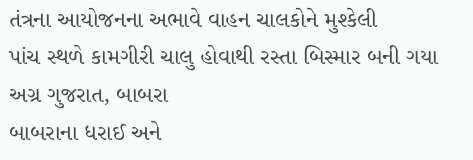તંત્રના આયોજનના અભાવે વાહન ચાલકોને મુશ્કેલી
પાંચ સ્થળે કામગીરી ચાલુ હોવાથી રસ્તા બિસ્માર બની ગયા
અગ્ર ગુજરાત, બાબરા
બાબરાના ધરાઈ અને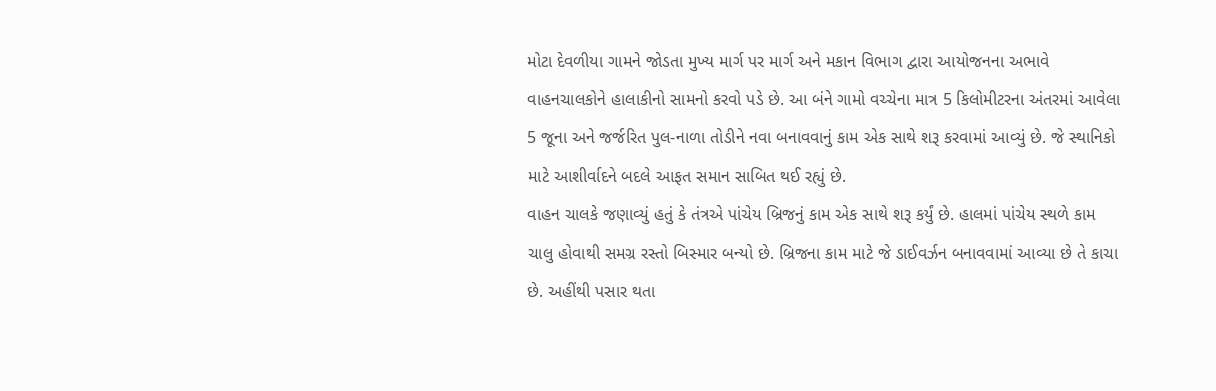મોટા દેવળીયા ગામને જોડતા મુખ્ય માર્ગ પર માર્ગ અને મકાન વિભાગ દ્વારા આયોજનના અભાવે વાહનચાલકોને હાલાકીનો સામનો કરવો પડે છે. આ બંને ગામો વચ્ચેના માત્ર 5 કિલોમીટરના અંતરમાં આવેલા 5 જૂના અને જર્જરિત પુલ-નાળા તોડીને નવા બનાવવાનું કામ એક સાથે શરૂ કરવામાં આવ્યું છે. જે સ્થાનિકો માટે આશીર્વાદને બદલે આફત સમાન સાબિત થઈ રહ્યું છે.
વાહન ચાલકે જણાવ્યું હતું કે તંત્રએ પાંચેય બ્રિજનું કામ એક સાથે શરૂ કર્યું છે. હાલમાં પાંચેય સ્થળે કામ ચાલુ હોવાથી સમગ્ર રસ્તો બિસ્માર બન્યો છે. બ્રિજના કામ માટે જે ડાઈવર્ઝન બનાવવામાં આવ્યા છે તે કાચા છે. અહીંથી પસાર થતા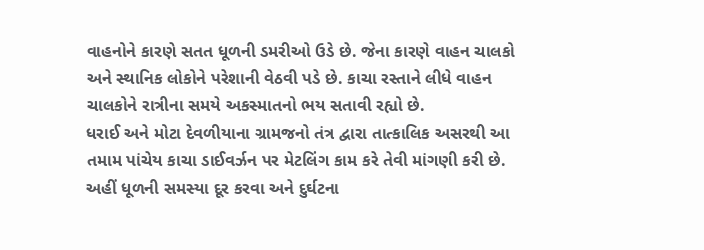વાહનોને કારણે સતત ધૂળની ડમરીઓ ઉડે છે. જેના કારણે વાહન ચાલકો અને સ્થાનિક લોકોને પરેશાની વેઠવી પડે છે. કાચા રસ્તાને લીધે વાહન ચાલકોને રાત્રીના સમયે અકસ્માતનો ભય સતાવી રહ્યો છે.
ધરાઈ અને મોટા દેવળીયાના ગ્રામજનો તંત્ર દ્વારા તાત્કાલિક અસરથી આ તમામ પાંચેય કાચા ડાઈવર્ઝન પર મેટલિંગ કામ કરે તેવી માંગણી કરી છે. અહીં ધૂળની સમસ્યા દૂર કરવા અને દુર્ઘટના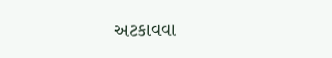અટકાવવા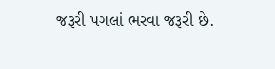જરૂરી પગલાં ભરવા જરૂરી છે.